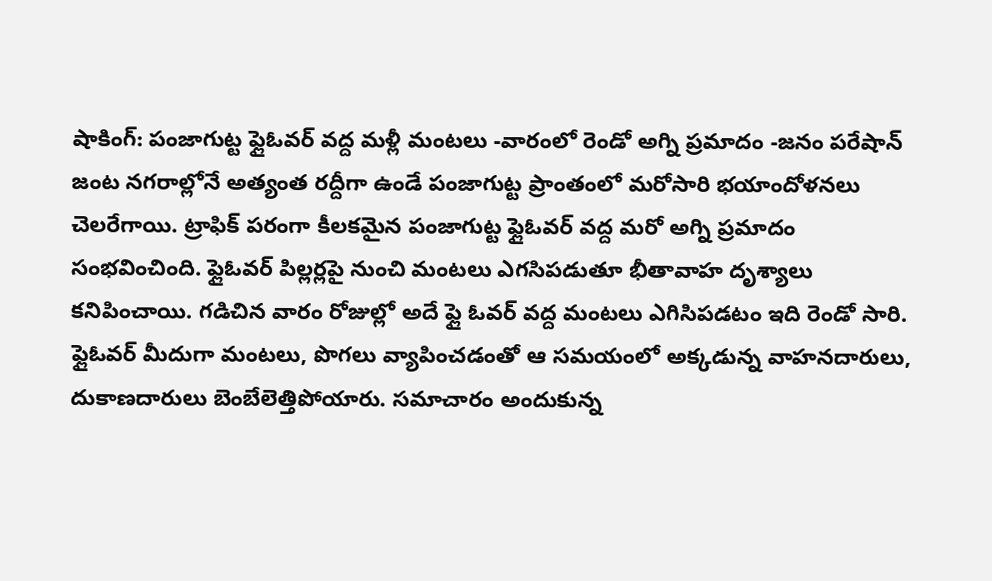షాకింగ్: పంజాగుట్ట ఫ్లైఓవర్ వద్ద మళ్లీ మంటలు -వారంలో రెండో అగ్ని ప్రమాదం -జనం పరేషాన్
జంట నగరాల్లోనే అత్యంత రద్దీగా ఉండే పంజాగుట్ట ప్రాంతంలో మరోసారి భయాందోళనలు చెలరేగాయి. ట్రాఫిక్ పరంగా కీలకమైన పంజాగుట్ట ఫ్లైఓవర్ వద్ద మరో అగ్ని ప్రమాదం సంభవించింది. ఫ్లైఓవర్ పిల్లర్లపై నుంచి మంటలు ఎగసిపడుతూ భీతావాహ దృశ్యాలు కనిపించాయి. గడిచిన వారం రోజుల్లో అదే ఫ్లై ఓవర్ వద్ద మంటలు ఎగిసిపడటం ఇది రెండో సారి.
ఫ్లైఓవర్ మీదుగా మంటలు, పొగలు వ్యాపించడంతో ఆ సమయంలో అక్కడున్న వాహనదారులు, దుకాణదారులు బెంబేలెత్తిపోయారు. సమాచారం అందుకున్న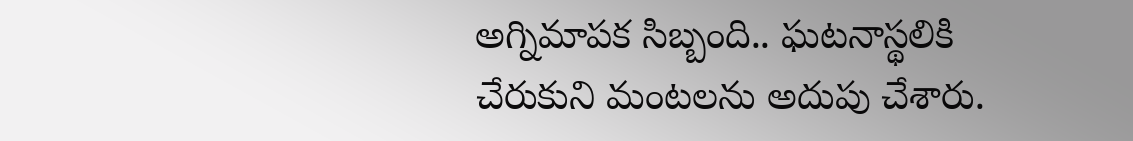అగ్నిమాపక సిబ్బంది.. ఘటనాస్థలికి చేరుకుని మంటలను అదుపు చేశారు.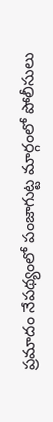ప్రమాదం నేపథ్యంలో పంజాగుట్ట మార్గంలో పోలీసులు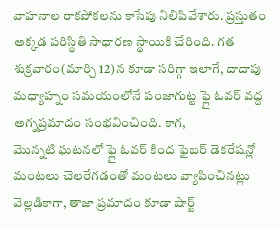వాహనాల రాకపోకలను కాసేపు నిలిపివేశారు. ప్రస్తుతం అక్కడ పరిస్థితి సాధారణ స్థాయికి చేరింది. గత శుక్రవారం(మార్చి 12)న కూడా సరిగ్గా ఇలాగే, దాదాపు మధ్యాహ్నం సమయంలోనే పంజాగుట్ట ఫ్లై ఓవర్ వద్ద అగ్నప్రమాదం సంభవించింది. కాగ,
మొన్నటి ఘటనలో ఫ్లై ఓవర్ కింద ఫైబర్ డెకరేషన్లో మంటలు చెలరేగడంతో మంటలు వ్యాపించినట్లు వెల్లడికాగా, తాజా ప్రమాదం కూడా షార్ట్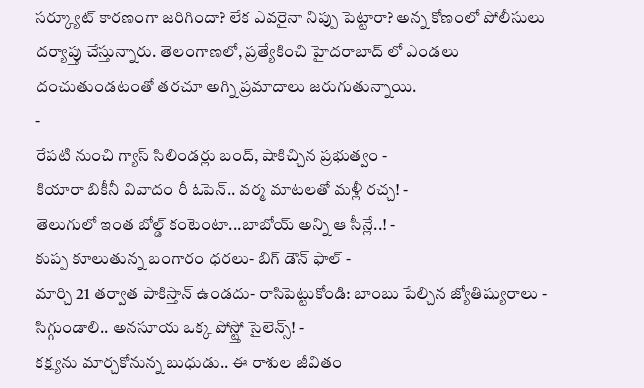సర్క్యూట్ కారణంగా జరిగిందా? లేక ఎవరైనా నిప్పు పెట్టారా? అన్న కోణంలో పోలీసులు దర్యాప్తు చేస్తున్నారు. తెలంగాణలో, ప్రత్యేకించి హైదరాబాద్ లో ఎండలు దంచుతుండటంతో తరచూ అగ్ని ప్రమాదాలు జరుగుతున్నాయి.
-
రేపటి నుంచి గ్యాస్ సిలిండర్లు బంద్, షాకిచ్చిన ప్రభుత్వం -
కియారా బికీనీ వివాదం రీ ఓపెన్.. వర్మ మాటలతో మళ్లీ రచ్చ! -
తెలుగులో ఇంత బోల్డ్ కంటెంటా...బాబోయ్ అన్ని ఆ సీన్లే..! -
కుప్ప కూలుతున్న బంగారం ధరలు- బిగ్ డౌన్ ఫాల్ -
మార్చి 21 తర్వాత పాకిస్తాన్ ఉండదు- రాసిపెట్టుకోండి: బాంబు పేల్చిన జ్యోతిష్యురాలు -
సిగ్గుండాలి.. అనసూయ ఒక్క పోస్ట్తో సైలెన్స్! -
కక్ష్యను మార్చకోనున్న బుధుడు.. ఈ రాశుల జీవితం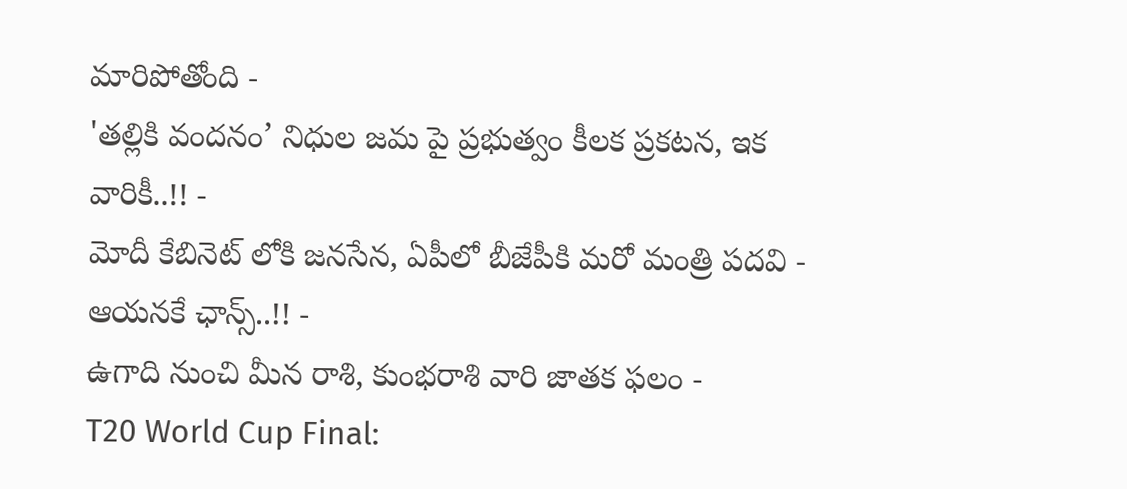మారిపోతోంది -
'తల్లికి వందనం’ నిధుల జమ పై ప్రభుత్వం కీలక ప్రకటన, ఇక వారికీ..!! -
మోదీ కేబినెట్ లోకి జనసేన, ఏపీలో బీజేపీకి మరో మంత్రి పదవి - ఆయనకే ఛాన్స్..!! -
ఉగాది నుంచి మీన రాశి, కుంభరాశి వారి జాతక ఫలం -
T20 World Cup Final: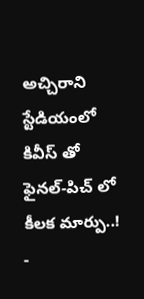అచ్చిరాని స్టేడియంలో కివీస్ తో ఫైనల్-పిచ్ లో కీలక మార్పు..! -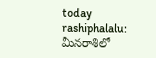today rashiphalalu: మీనరాశిలో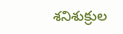శనిశుక్రుల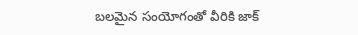బలమైన సంయోగంతో వీరికి జాక్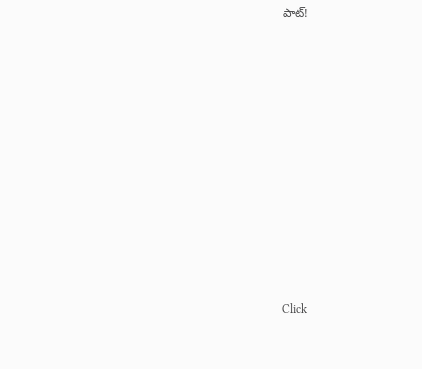పాట్!












Click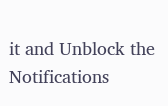it and Unblock the Notifications